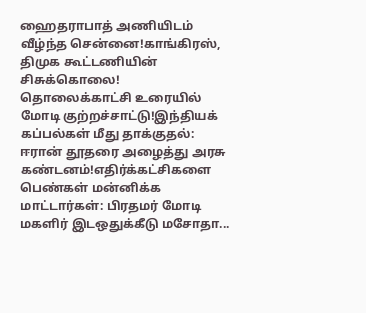ஹைதராபாத் அணியிடம் வீழ்ந்த சென்னை!காங்கிரஸ், திமுக கூட்டணியின் சிசுக்கொலை! தொலைக்காட்சி உரையில் மோடி குற்றச்சாட்டு!இந்தியக் கப்பல்கள் மீது தாக்குதல்: ஈரான் தூதரை அழைத்து அரசு கண்டனம்!எதிர்க்கட்சிகளை பெண்கள் மன்னிக்க மாட்டார்கள்: பிரதமர் மோடி மகளிர் இடஒதுக்கீடு மசோதா...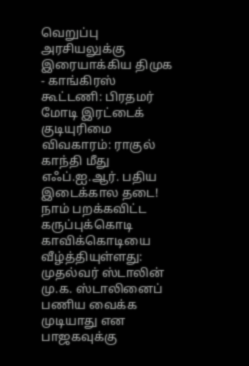வெறுப்பு அரசியலுக்கு இரையாக்கிய திமுக - காங்கிரஸ் கூட்டணி: பிரதமர் மோடி இரட்டைக் குடியுரிமை விவகாரம்: ராகுல் காந்தி மீது எஃப்.ஐ.ஆர். பதிய இடைக்கால தடை! நாம் பறக்கவிட்ட கருப்புக்கொடி காவிக்கொடியை வீழ்த்தியுள்ளது: முதல்வர் ஸ்டாலின் மு.க. ஸ்டாலினைப் பணிய வைக்க முடியாது என பாஜகவுக்கு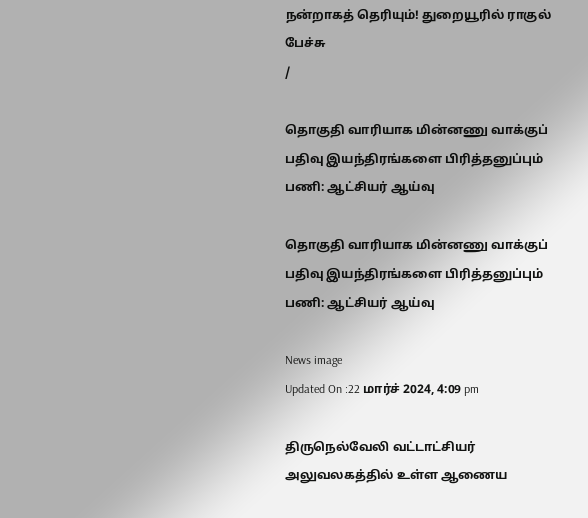நன்றாகத் தெரியும்! துறையூரில் ராகுல் பேச்சு
/

தொகுதி வாரியாக மின்னணு வாக்குப் பதிவு இயந்திரங்களை பிரித்தனுப்பும் பணி: ஆட்சியர் ஆய்வு

தொகுதி வாரியாக மின்னணு வாக்குப் பதிவு இயந்திரங்களை பிரித்தனுப்பும் பணி: ஆட்சியர் ஆய்வு

News image
Updated On :22 மார்ச் 2024, 4:09 pm

திருநெல்வேலி வட்டாட்சியர் அலுவலகத்தில் உள்ள ஆணைய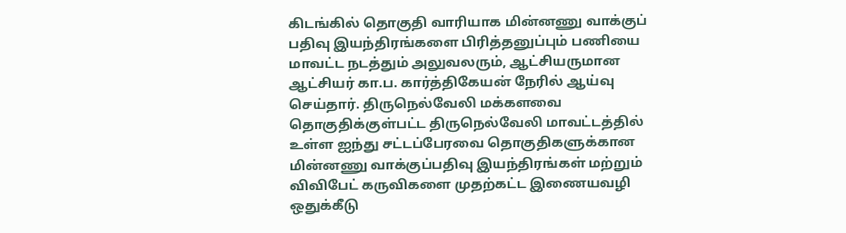கிடங்கில் தொகுதி வாரியாக மின்னணு வாக்குப் பதிவு இயந்திரங்களை பிரித்தனுப்பும் பணியை மாவட்ட நடத்தும் அலுவலரும், ஆட்சியருமான ஆட்சியர் கா.ப. கார்த்திகேயன் நேரில் ஆய்வு செய்தார். திருநெல்வேலி மக்களவை தொகுதிக்குள்பட்ட திருநெல்வேலி மாவட்டத்தில் உள்ள ஐந்து சட்டப்பேரவை தொகுதிகளுக்கான மின்னணு வாக்குப்பதிவு இயந்திரங்கள் மற்றும் விவிபேட் கருவிகளை முதற்கட்ட இணையவழி ஒதுக்கீடு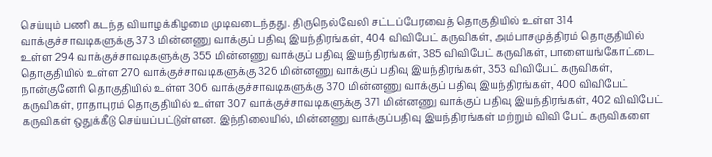செய்யும் பணி கடந்த வியாழக்கிழமை முடிவடைந்தது. திருநெல்வேலி சட்டப்பேரவைத் தொகுதியில் உள்ள 314 வாக்குச்சாவடிகளுக்கு 373 மின்னணு வாக்குப் பதிவு இயந்திரங்கள், 404 விவிபேட் கருவிகள், அம்பாசமுத்திரம் தொகுதியில் உள்ள 294 வாக்குச்சாவடிகளுக்கு 355 மின்னணு வாக்குப் பதிவு இயந்திரங்கள், 385 விவிபேட் கருவிகள், பாளையங்கோட்டை தொகுதியில் உள்ள 270 வாக்குச்சாவடிகளுக்கு 326 மின்னணு வாக்குப் பதிவு இயந்திரங்கள், 353 விவிபேட் கருவிகள், நான்குனேரி தொகுதியில் உள்ள 306 வாக்குச்சாவடிகளுக்கு 370 மின்னணு வாக்குப் பதிவு இயந்திரங்கள், 400 விவிபேட் கருவிகள், ராதாபுரம் தொகுதியில் உள்ள 307 வாக்குச்சாவடிகளுக்கு 371 மின்னணு வாக்குப் பதிவு இயந்திரங்கள், 402 விவிபேட் கருவிகள் ஒதுக்கீடு செய்யப்பட்டுள்ளன. இந்நிலையில், மின்னணு வாக்குப்பதிவு இயந்திரங்கள் மற்றும் விவி பேட் கருவிகளை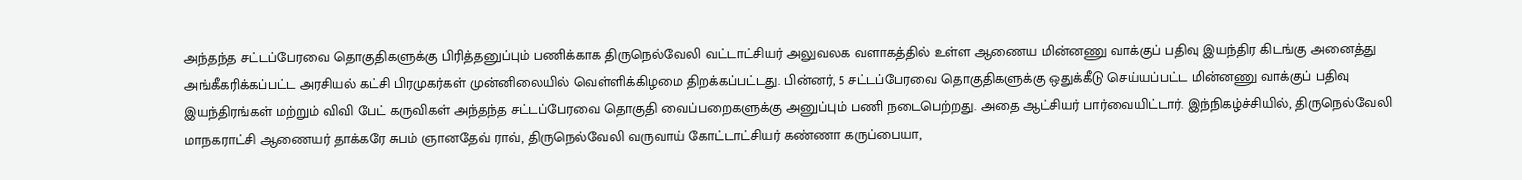அந்தந்த சட்டப்பேரவை தொகுதிகளுக்கு பிரித்தனுப்பும் பணிக்காக திருநெல்வேலி வட்டாட்சியர் அலுவலக வளாகத்தில் உள்ள ஆணைய மின்னணு வாக்குப் பதிவு இயந்திர கிடங்கு அனைத்து அங்கீகரிக்கப்பட்ட அரசியல் கட்சி பிரமுகர்கள் முன்னிலையில் வெள்ளிக்கிழமை திறக்கப்பட்டது. பின்னர், 5 சட்டப்பேரவை தொகுதிகளுக்கு ஒதுக்கீடு செய்யப்பட்ட மின்னணு வாக்குப் பதிவு இயந்திரங்கள் மற்றும் விவி பேட் கருவிகள் அந்தந்த சட்டப்பேரவை தொகுதி வைப்பறைகளுக்கு அனுப்பும் பணி நடைபெற்றது. அதை ஆட்சியர் பார்வையிட்டார். இந்நிகழ்ச்சியில், திருநெல்வேலி மாநகராட்சி ஆணையர் தாக்கரே சுபம் ஞானதேவ் ராவ், திருநெல்வேலி வருவாய் கோட்டாட்சியர் கண்ணா கருப்பையா,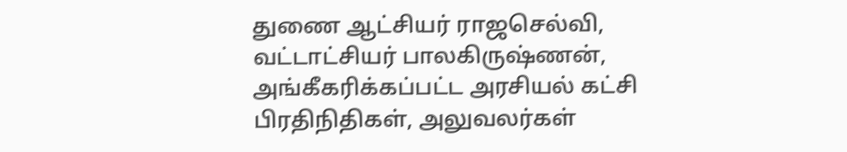துணை ஆட்சியர் ராஜசெல்வி, வட்டாட்சியர் பாலகிருஷ்ணன், அங்கீகரிக்கப்பட்ட அரசியல் கட்சி பிரதிநிதிகள், அலுவலர்கள்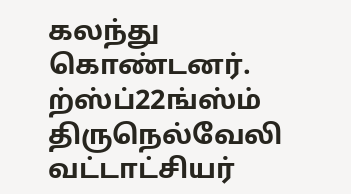கலந்து கொண்டனர். ற்ஸ்ப்22ங்ஸ்ம் திருநெல்வேலி வட்டாட்சியர்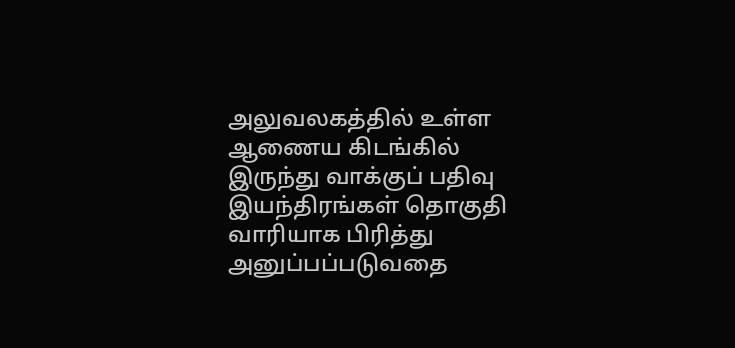அலுவலகத்தில் உள்ள ஆணைய கிடங்கில் இருந்து வாக்குப் பதிவு இயந்திரங்கள் தொகுதி வாரியாக பிரித்து அனுப்பப்படுவதை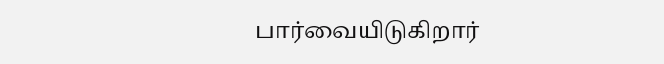பார்வையிடுகிறார்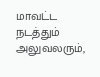மாவட்ட நடத்தும் அலுவலரும்,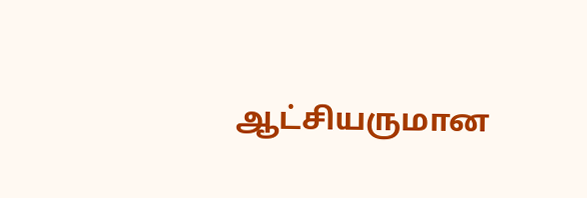ஆட்சியருமான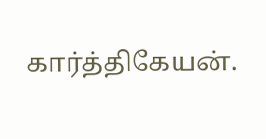கார்த்திகேயன்.